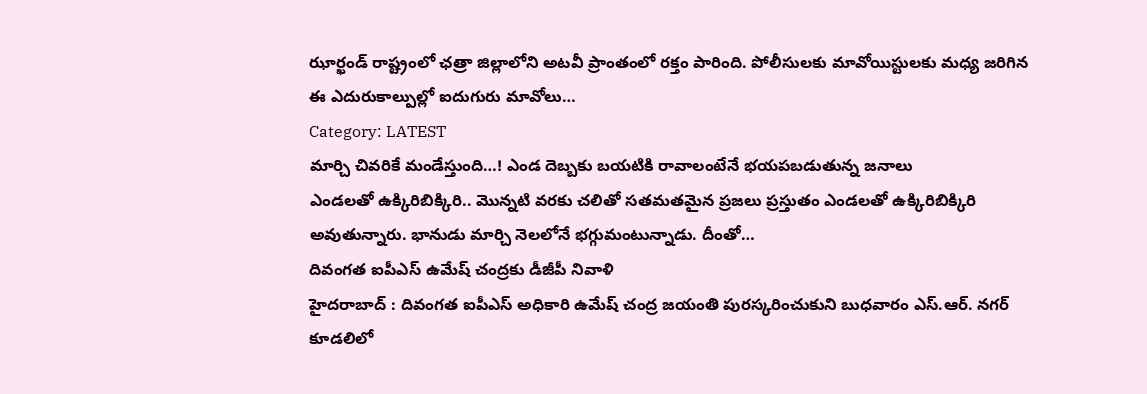ఝార్ఖండ్ రాష్ట్రంలో ఛత్రా జిల్లాలోని అటవీ ప్రాంతంలో రక్తం పారింది. పోలీసులకు మావోయిస్టులకు మధ్య జరిగిన ఈ ఎదురుకాల్పుల్లో ఐదుగురు మావోలు…
Category: LATEST
మార్చి చివరికే మండేస్తుంది…! ఎండ దెబ్బకు బయటికి రావాలంటేనే భయపబడుతున్న జనాలు
ఎండలతో ఉక్కిరిబిక్కిరి.. మొన్నటి వరకు చలితో సతమతమైన ప్రజలు ప్రస్తుతం ఎండలతో ఉక్కిరిబిక్కిరి అవుతున్నారు. భానుడు మార్చి నెలలోనే భగ్గుమంటున్నాడు. దీంతో…
దివంగత ఐపీఎస్ ఉమేష్ చంద్రకు డీజీపీ నివాళి
హైదరాబాద్ : దివంగత ఐపీఎస్ అధికారి ఉమేష్ చంద్ర జయంతి పురస్కరించుకుని బుధవారం ఎస్.ఆర్. నగర్ కూడలిలో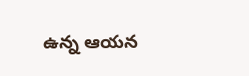ఉన్న ఆయన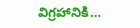విగ్రహానికి…